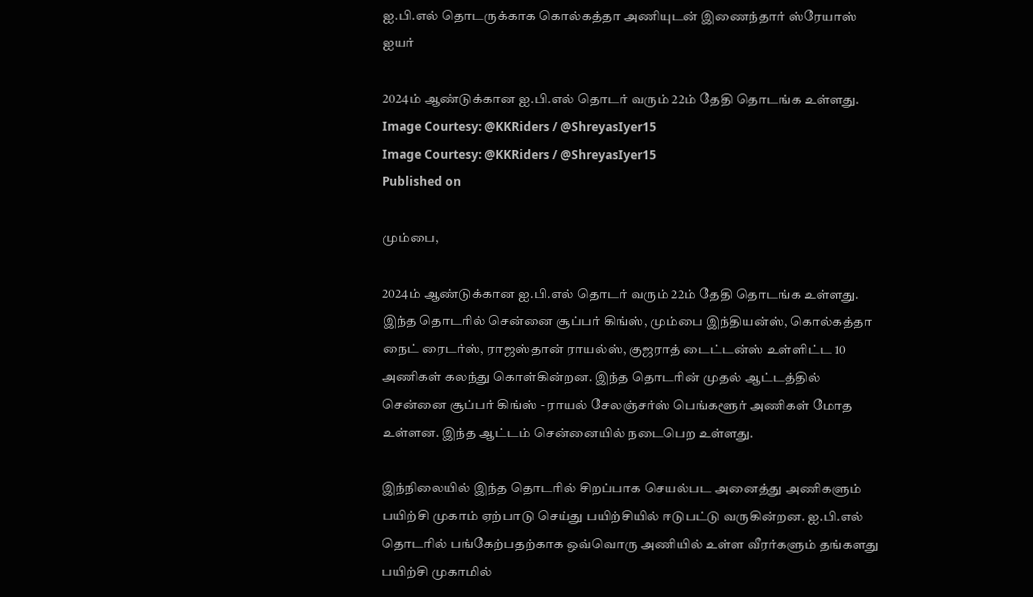ஐ.பி.எல் தொடருக்காக கொல்கத்தா அணியுடன் இணைந்தார் ஸ்ரேயாஸ் ஐயர்

2024ம் ஆண்டுக்கான ஐ.பி.எல் தொடர் வரும் 22ம் தேதி தொடங்க உள்ளது.
Image Courtesy: @KKRiders / @ShreyasIyer15
Image Courtesy: @KKRiders / @ShreyasIyer15
Published on

மும்பை,

2024ம் ஆண்டுக்கான ஐ.பி.எல் தொடர் வரும் 22ம் தேதி தொடங்க உள்ளது. இந்த தொடரில் சென்னை சூப்பர் கிங்ஸ், மும்பை இந்தியன்ஸ், கொல்கத்தா நைட் ரைடர்ஸ், ராஜஸ்தான் ராயல்ஸ், குஜராத் டைட்டன்ஸ் உள்ளிட்ட 10 அணிகள் கலந்து கொள்கின்றன. இந்த தொடரின் முதல் ஆட்டத்தில் சென்னை சூப்பர் கிங்ஸ் - ராயல் சேலஞ்சர்ஸ் பெங்களூர் அணிகள் மோத உள்ளன. இந்த ஆட்டம் சென்னையில் நடைபெற உள்ளது.

இந்நிலையில் இந்த தொடரில் சிறப்பாக செயல்பட அனைத்து அணிகளும் பயிற்சி முகாம் ஏற்பாடு செய்து பயிற்சியில் ஈடுபட்டு வருகின்றன. ஐ.பி.எல் தொடரில் பங்கேற்பதற்காக ஒவ்வொரு அணியில் உள்ள வீரர்களும் தங்களது பயிற்சி முகாமில்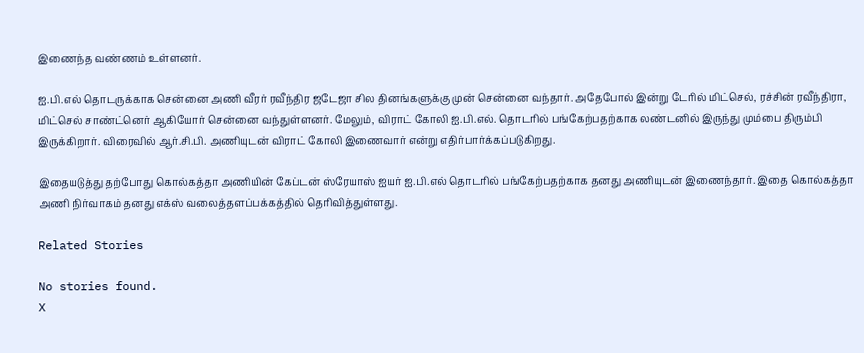இணைந்த வண்ணம் உள்ளனர்.

ஐ.பி.எல் தொடருக்காக சென்னை அணி வீரர் ரவீந்திர ஜடேஜா சில தினங்களுக்கு முன் சென்னை வந்தார். அதேபோல் இன்று டேரில் மிட்செல், ரச்சின் ரவீந்திரா, மிட்செல் சாண்ட்னெர் ஆகியோர் சென்னை வந்துள்ளனர். மேலும், விராட் கோலி ஐ.பி.எல். தொடரில் பங்கேற்பதற்காக லண்டனில் இருந்து மும்பை திரும்பி இருக்கிறார். விரைவில் ஆர்.சி.பி. அணியுடன் விராட் கோலி இணைவார் என்று எதிர்பார்க்கப்படுகிறது.

இதையடுத்து தற்போது கொல்கத்தா அணியின் கேப்டன் ஸ்ரேயாஸ் ஐயர் ஐ.பி.எல் தொடரில் பங்கேற்பதற்காக தனது அணியுடன் இணைந்தார். இதை கொல்கத்தா அணி நிர்வாகம் தனது எக்ஸ் வலைத்தளப்பக்கத்தில் தெரிவித்துள்ளது.

Related Stories

No stories found.
X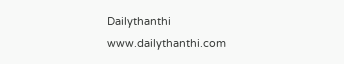Dailythanthi
www.dailythanthi.com